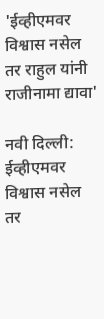'ईव्हीएमवर विश्वास नसेल तर राहुल यांनी राजीनामा द्यावा'

नवी दिल्ली: ईव्हीएमवर विश्वास नसेल तर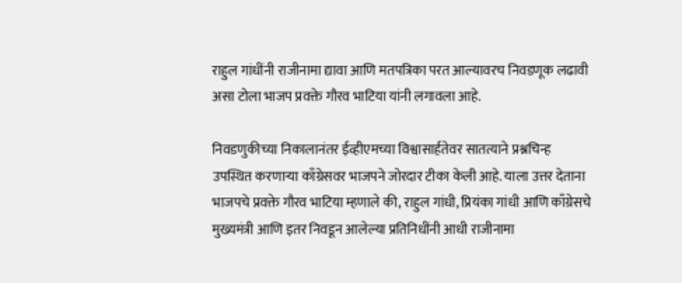राहुल गांधींनी राजीनामा द्यावा आणि मतपत्रिका परत आल्यावरच निवडणूक लढावी असा टोला भाजप प्रवक्ते गौरव भाटिया यांनी लगावला आहे.

निवडणुकीच्या निकालानंतर ईव्हीएमच्या विश्वासार्हतेवर सातत्याने प्रश्नचिन्ह उपस्थित करणाऱ्या काँग्रेसवर भाजपने जोरदार टीका केली आहे. याला उत्तर देताना भाजपचे प्रवक्ते गौरव भाटिया म्हणाले की, राहुल गांधी, प्रियंका गांधी आणि काँग्रेसचे मुख्यमंत्री आणि इतर निवडून आलेल्या प्रतिनिधींनी आधी राजीनामा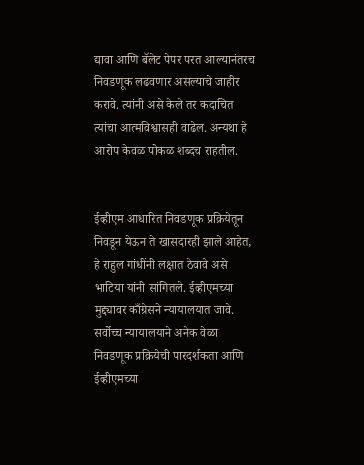द्यावा आणि बॅलेट पेपर परत आल्यानंतरच निवडणूक लढवणार असल्याचे जाहीर करावे. त्यांनी असे केले तर कदाचित त्यांचा आत्मविश्वासही वाढेल. अन्यथा हे आरोप केवळ पोकळ शब्दच राहतील.


ईव्हीएम आधारित निवडणूक प्रक्रियेतून निवडून येऊन ते खासदारही झाले आहेत, हे राहुल गांधींनी लक्षात ठेवावे असे भाटिया यांनी सांगितले. ईव्हीएमच्या मुद्द्यावर काँग्रेसने न्यायालयात जावे. सर्वोच्च न्यायालयाने अनेक वेळा निवडणूक प्रक्रियेची पारदर्शकता आणि ईव्हीएमच्या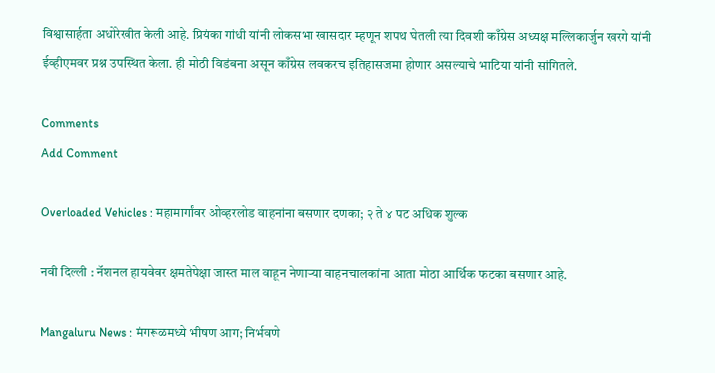विश्वासार्हता अधोरेखीत केली आहे. प्रियंका गांधी यांनी लोकसभा खासदार म्हणून शपथ घेतली त्या दिवशी काँग्रेस अध्यक्ष मल्लिकार्जुन खरगे यांनी ईव्हीएमवर प्रश्न उपस्थित केला. ही मोठी विडंबना असून काँग्रेस लवकरच इतिहासजमा होणार असल्याचे भाटिया यांनी सांगितले.

Comments
Add Comment

Overloaded Vehicles : महामार्गांवर ओव्हरलोड वाहनांना बसणार दणका; २ ते ४ पट अधिक शुल्क

नवी दिल्ली : नॅशनल हायवेवर क्षमतेपेक्षा जास्त माल वाहून नेणाऱ्या वाहनचालकांना आता मोठा आर्थिक फटका बसणार आहे.

Mangaluru News : मंगरूळमध्ये भीषण आग; निर्भवणे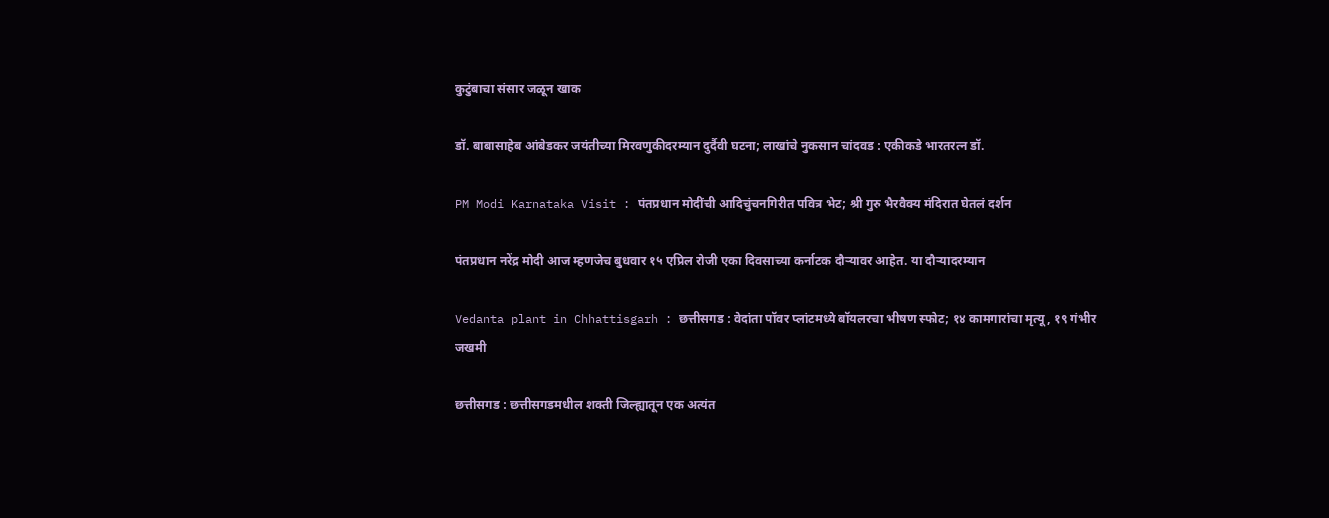कुटुंबाचा संसार जळून खाक

डॉ. बाबासाहेब आंबेडकर जयंतीच्या मिरवणुकीदरम्यान दुर्दैवी घटना; लाखांचे नुकसान चांदवड : एकीकडे भारतरत्न डॉ.

PM Modi Karnataka Visit : पंतप्रधान मोदींची आदिचुंचनगिरीत पवित्र भेट; श्री गुरु भैरवैक्य मंदिरात घेतलं दर्शन

पंतप्रधान नरेंद्र मोदी आज म्हणजेच बुधवार १५ एप्रिल रोजी एका दिवसाच्या कर्नाटक दौऱ्यावर आहेत. या दौऱ्यादरम्यान

Vedanta plant in Chhattisgarh : छत्तीसगड : वेदांता पॉवर प्लांटमध्ये बॉयलरचा भीषण स्फोट; १४ कामगारांचा मृत्यू, १९ गंभीर जखमी

छत्तीसगड : छत्तीसगडमधील शक्ती जिल्ह्यातून एक अत्यंत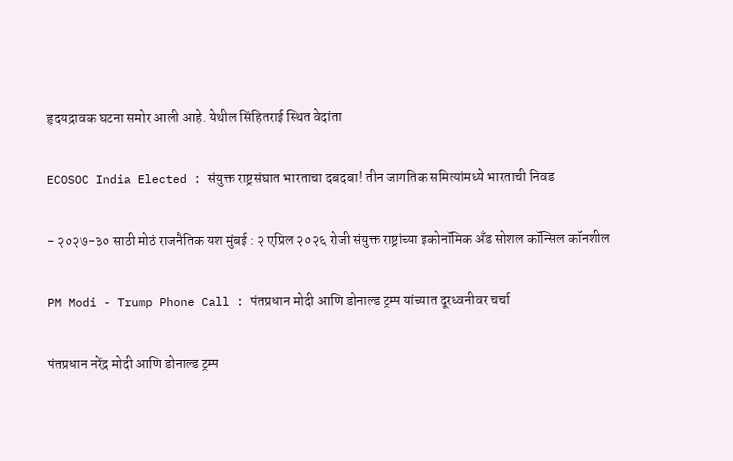हृदयद्रावक घटना समोर आली आहे. येथील सिंहितराई स्थित वेदांता

ECOSOC India Elected : संयुक्त राष्ट्रसंघात भारताचा दबदबा! तीन जागतिक समित्यांमध्ये भारताची निवड

- २०२७-३० साठी मोठं राजनैतिक यश मुंबई : २ एप्रिल २०२६ रोजी संयुक्त राष्ट्रांच्या इकोनॉमिक अँड सोशल कॉन्सिल कॉनशील

PM Modi - Trump Phone Call : पंतप्रधान मोदी आणि डोनाल्ड ट्रम्प यांच्यात दूरध्वनीवर चर्चा

पंतप्रधान नरेंद्र मोदी आणि डोनाल्ड ट्रम्प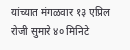यांच्यात मंगळवार १३ एप्रिल रोजी सुमारे ४० मिनिटे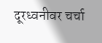दूरध्वनीवर चर्चा